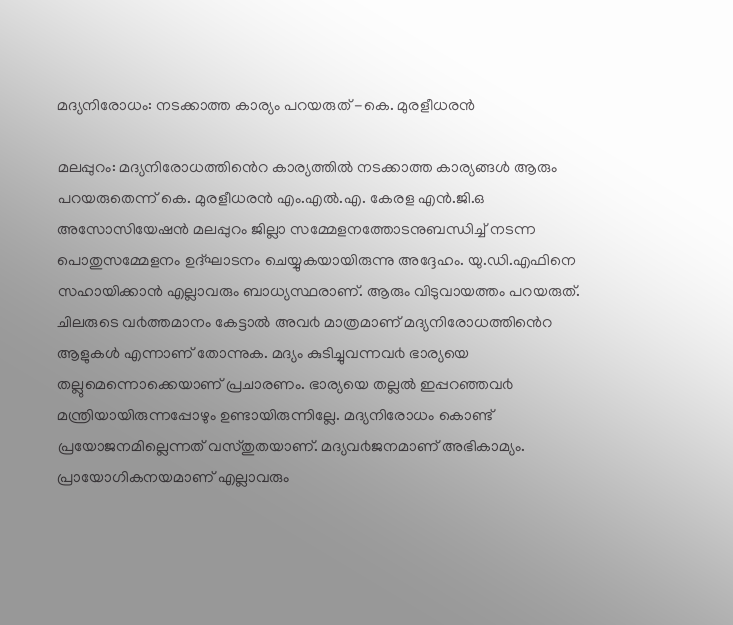മദ്യനിരോധം: നടക്കാത്ത കാര്യം പറയരുത് -കെ. മുരളീധരന്‍

മലപ്പുറം: മദ്യനിരോധത്തിൻെറ കാര്യത്തിൽ നടക്കാത്ത കാര്യങ്ങൾ ആരും പറയരുതെന്ന് കെ. മുരളീധരൻ എം.എൽ.എ. കേരള എൻ.ജി.ഒ അസോസിയേഷൻ മലപ്പുറം ജില്ലാ സമ്മേളനത്തോടനുബന്ധിച്ച് നടന്ന പൊതുസമ്മേളനം ഉദ്ഘാടനം ചെയ്യുകയായിരുന്നു അദ്ദേഹം. യു.ഡി.എഫിനെ സഹായിക്കാൻ എല്ലാവരും ബാധ്യസ്ഥരാണ്. ആരും വിടുവായത്തം പറയരുത്.
ചിലരുടെ വ൪ത്തമാനം കേട്ടാൽ അവ൪ മാത്രമാണ് മദ്യനിരോധത്തിൻെറ ആളുകൾ എന്നാണ് തോന്നുക. മദ്യം കുടിച്ചുവന്നവ൪ ഭാര്യയെ തല്ലുമെന്നൊക്കെയാണ് പ്രചാരണം. ഭാര്യയെ തല്ലൽ ഇപ്പറഞ്ഞവ൪ മന്ത്രിയായിരുന്നപ്പോഴും ഉണ്ടായിരുന്നില്ലേ. മദ്യനിരോധം കൊണ്ട് പ്രയോജനമില്ലെന്നത് വസ്തുതയാണ്. മദ്യവ൪ജനമാണ് അഭികാമ്യം. പ്രായോഗികനയമാണ് എല്ലാവരും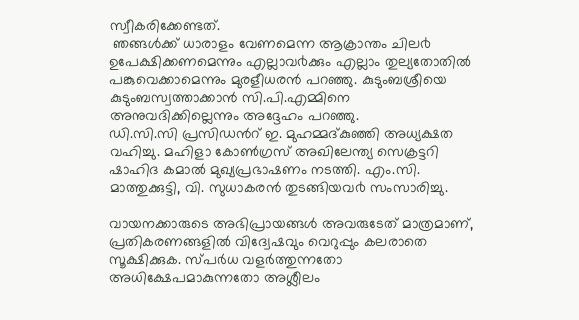സ്വീകരിക്കേണ്ടത്.
 ഞങ്ങൾക്ക് ധാരാളം വേണമെന്ന ആക്രാന്തം ചില൪ ഉപേക്ഷിക്കണമെന്നും എല്ലാവ൪ക്കും എല്ലാം തുല്യതോതിൽ പങ്കുവെക്കാമെന്നും മുരളീധരൻ പറഞ്ഞു. കുടുംബശ്രീയെ കുടുംബസ്വത്താക്കാൻ സി.പി.എമ്മിനെ അനുവദിക്കില്ലെന്നും അദ്ദേഹം പറഞ്ഞു.
ഡി.സി.സി പ്രസിഡൻറ് ഇ. മുഹമ്മദ്കുഞ്ഞി അധ്യക്ഷത വഹിച്ചു. മഹിളാ കോൺഗ്രസ് അഖിലേന്ത്യ സെക്രട്ടറി ഷാഹിദ കമാൽ മുഖ്യപ്രഭാഷണം നടത്തി. എം.സി. മാത്തുക്കുട്ടി, വി. സുധാകരൻ തുടങ്ങിയവ൪ സംസാരിച്ചു.

വായനക്കാരുടെ അഭിപ്രായങ്ങള്‍ അവരുടേത് മാത്രമാണ്, പ്രതികരണങ്ങളിൽ വിദ്വേഷവും വെറുപ്പും കലരാതെ സൂക്ഷിക്കുക. സ്പർധ വളർത്തുന്നതോ അധിക്ഷേപമാകുന്നതോ അശ്ലീലം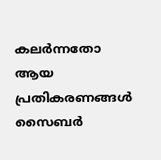കലർന്നതോ ആയ പ്രതികരണങ്ങൾ സൈബർ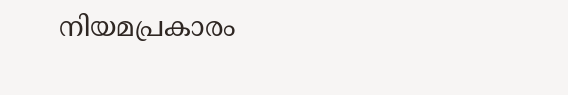നിയമപ്രകാരം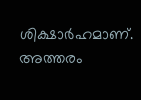ശിക്ഷാർഹമാണ്. അത്തരം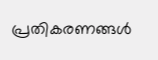പ്രതികരണങ്ങൾ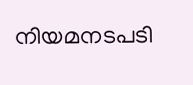നിയമനടപടി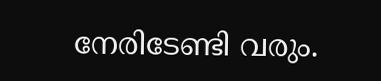നേരിടേണ്ടി വരും.